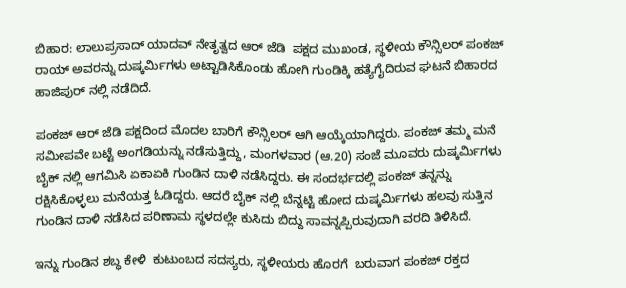ಬಿಹಾರ: ಲಾಲುಪ್ರಸಾದ್‌ ಯಾದವ್‌ ನೇತೃತ್ವದ ಆರ್‌ ಜೆಡಿ  ಪಕ್ಷದ ಮುಖಂಡ, ಸ್ಥಳೀಯ ಕೌನ್ಸಿಲರ್‌ ಪಂಕಜ್‌ ರಾಯ್‌ ಅವರನ್ನು ದುಷ್ಕರ್ಮಿಗಳು ಅಟ್ಟಾಡಿಸಿಕೊಂಡು ಹೋಗಿ ಗುಂಡಿಕ್ಕಿ ಹತ್ಯೆಗೈದಿರುವ ಘಟನೆ ಬಿಹಾರದ ಹಾಜಿಪುರ್‌ ನಲ್ಲಿ ನಡೆದಿದೆ.

ಪಂಕಜ್‌ ಆರ್‌ ಜೆಡಿ ಪಕ್ಷದಿಂದ ಮೊದಲ ಬಾರಿಗೆ ಕೌನ್ಸಿಲರ್‌ ಆಗಿ ಆಯ್ಕೆಯಾಗಿದ್ದರು. ಪಂಕಜ್‌ ತಮ್ಮ ಮನೆ ಸಮೀಪವೇ ಬಟ್ಟೆ ಅಂಗಡಿಯನ್ನು ನಡೆಸುತ್ತಿದ್ದು, ಮಂಗಳವಾರ (ಆ.20) ಸಂಜೆ ಮೂವರು ದುಷ್ಕರ್ಮಿಗಳು ಬೈಕ್‌ ನಲ್ಲಿ ಆಗಮಿಸಿ ಏಕಾಏಕಿ ಗುಂಡಿನ ದಾಳಿ ನಡೆಸಿದ್ದರು. ಈ ಸಂದರ್ಭದಲ್ಲಿ ಪಂಕಜ್‌ ತನ್ನನ್ನು ರಕ್ಷಿಸಿಕೊಳ್ಳಲು ಮನೆಯತ್ತ ಓಡಿದ್ದರು. ಆದರೆ ಬೈಕ್‌ ನಲ್ಲಿ ಬೆನ್ನಟ್ಟಿ ಹೋದ ದುಷ್ಕರ್ಮಿಗಳು ಹಲವು ಸುತ್ತಿನ ಗುಂಡಿನ ದಾಳಿ ನಡೆಸಿದ ಪರಿಣಾಮ ಸ್ಥಳದಲ್ಲೇ ಕುಸಿದು ಬಿದ್ದು ಸಾವನ್ನಪ್ಪಿರುವುದಾಗಿ ವರದಿ ತಿಳಿಸಿದೆ.

ಇನ್ನು ಗುಂಡಿನ ಶಬ್ಧ ಕೇಳಿ  ಕುಟುಂಬದ ಸದಸ್ಯರು, ಸ್ಥಳೀಯರು ಹೊರಗೆ  ಬರುವಾಗ ಪಂಕಜ್‌ ರಕ್ತದ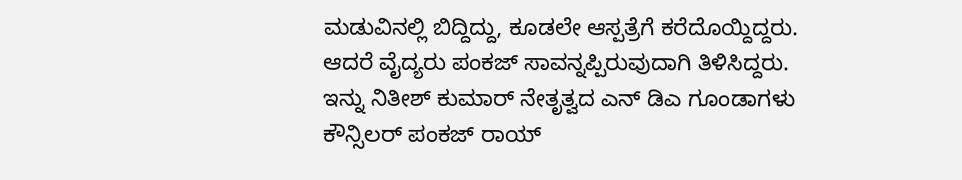ಮಡುವಿನಲ್ಲಿ ಬಿದ್ದಿದ್ದು, ಕೂಡಲೇ ಆಸ್ಪತ್ರೆಗೆ ಕರೆದೊಯ್ದಿದ್ದರು. ಆದರೆ ವೈದ್ಯರು ಪಂಕಜ್‌ ಸಾವನ್ನಪ್ಪಿರುವುದಾಗಿ ತಿಳಿಸಿದ್ದರು. ಇನ್ನು ನಿತೀಶ್‌ ಕುಮಾರ್‌ ನೇತೃತ್ವದ ಎನ್‌ ಡಿಎ ಗೂಂಡಾಗಳು ಕೌನ್ಸಿಲರ್‌ ಪಂಕಜ್‌ ರಾಯ್‌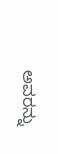ಅವರನ್ನು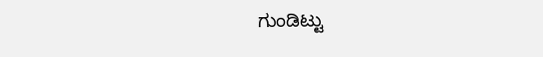ಗುಂಡಿಟ್ಟು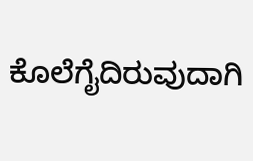ಕೊಲೆಗೈದಿರುವುದಾಗಿ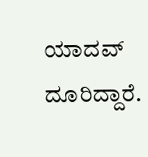ಯಾದವ್‌ ದೂರಿದ್ದಾರೆ.